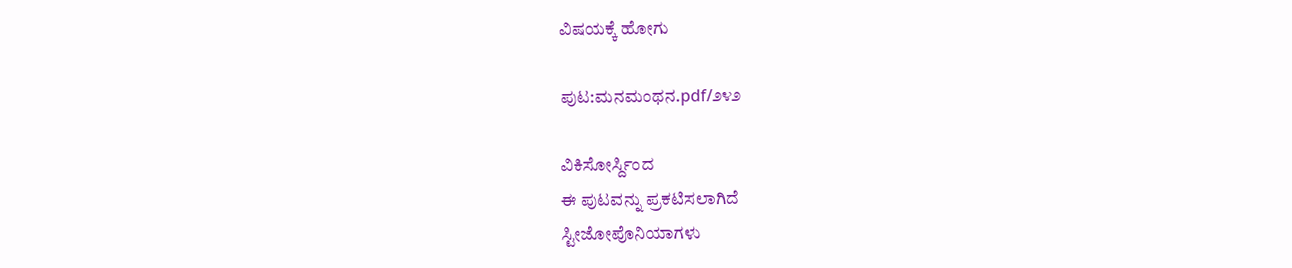ವಿಷಯಕ್ಕೆ ಹೋಗು

ಪುಟ:ಮನಮಂಥನ.pdf/೨೪೨

ವಿಕಿಸೋರ್ಸ್ದಿಂದ
ಈ ಪುಟವನ್ನು ಪ್ರಕಟಿಸಲಾಗಿದೆ
ಸ್ಟೀಜೋಪೊನಿಯಾಗಳು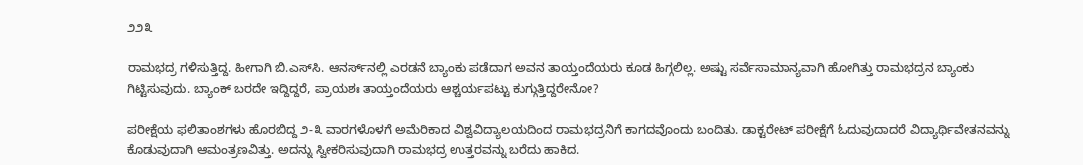೨೨೩

ರಾಮಭದ್ರ ಗಳಿಸುತ್ತಿದ್ದ. ಹೀಗಾಗಿ ಬಿ.ಎಸ್‌ಸಿ. ಆನರ್ಸ್‌ನಲ್ಲಿ ಎರಡನೆ ಬ್ಯಾಂಕು ಪಡೆದಾಗ ಅವನ ತಾಯ್ತಂದೆಯರು ಕೂಡ ಹಿಗ್ಗಲಿಲ್ಲ. ಅಷ್ಟು ಸರ್ವೆಸಾಮಾನ್ಯವಾಗಿ ಹೋಗಿತ್ತು ರಾಮಭದ್ರನ ಬ್ಯಾಂಕು ಗಿಟ್ಟಿಸುವುದು. ಬ್ಯಾಂಕ್ ಬರದೇ ಇದ್ದಿದ್ದರೆ, ಪ್ರಾಯಶಃ ತಾಯ್ತಂದೆಯರು ಆಶ್ಚರ್ಯಪಟ್ಟು ಕುಗ್ಗುತ್ತಿದ್ದರೇನೋ?

ಪರೀಕ್ಷೆಯ ಫಲಿತಾಂಶಗಳು ಹೊರಬಿದ್ದ ೨-೩ ವಾರಗಳೊಳಗೆ ಅಮೆರಿಕಾದ ವಿಶ್ವವಿದ್ಯಾಲಯದಿಂದ ರಾಮಭದ್ರನಿಗೆ ಕಾಗದವೊಂದು ಬಂದಿತು. ಡಾಕ್ಟರೇಟ್ ಪರೀಕ್ಷೆಗೆ ಓದುವುದಾದರೆ ವಿದ್ಯಾರ್ಥಿವೇತನವನ್ನು ಕೊಡುವುದಾಗಿ ಆಮಂತ್ರಣವಿತ್ತು. ಅದನ್ನು ಸ್ವೀಕರಿಸುವುದಾಗಿ ರಾಮಭದ್ರ ಉತ್ತರವನ್ನು ಬರೆದು ಹಾಕಿದ.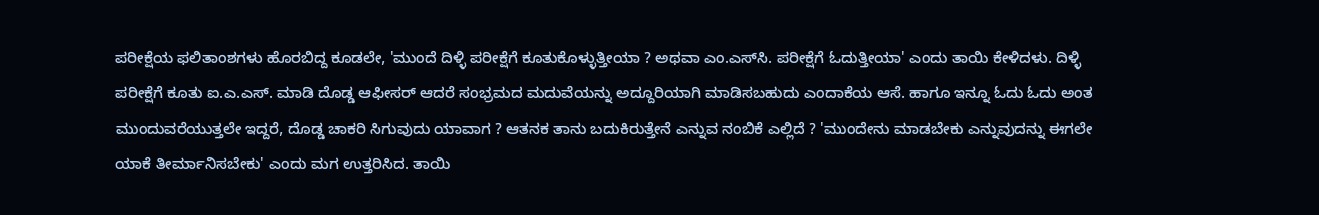ಪರೀಕ್ಷೆಯ ಫಲಿತಾಂಶಗಳು ಹೊರಬಿದ್ದ ಕೂಡಲೇ, 'ಮುಂದೆ ದಿಳ್ಳಿ ಪರೀಕ್ಷೆಗೆ ಕೂತುಕೊಳ್ಳುತ್ತೀಯಾ ? ಅಥವಾ ಎಂ.ಎಸ್‌ಸಿ. ಪರೀಕ್ಷೆಗೆ ಓದುತ್ತೀಯಾ' ಎಂದು ತಾಯಿ ಕೇಳಿದಳು. ದಿಳ್ಳಿ ಪರೀಕ್ಷೆಗೆ ಕೂತು ಐ.ಎ.ಎಸ್. ಮಾಡಿ ದೊಡ್ಡ ಆಫೀಸರ್ ಆದರೆ ಸಂಭ್ರಮದ ಮದುವೆಯನ್ನು ಅದ್ದೂರಿಯಾಗಿ ಮಾಡಿಸಬಹುದು ಎಂದಾಕೆಯ ಆಸೆ. ಹಾಗೂ ಇನ್ನೂ ಓದು ಓದು ಅಂತ ಮುಂದುವರೆಯುತ್ತಲೇ ಇದ್ದರೆ, ದೊಡ್ಡ ಚಾಕರಿ ಸಿಗುವುದು ಯಾವಾಗ ? ಆತನಕ ತಾನು ಬದುಕಿರುತ್ತೇನೆ ಎನ್ನುವ ನಂಬಿಕೆ ಎಲ್ಲಿದೆ ? 'ಮುಂದೇನು ಮಾಡಬೇಕು ಎನ್ನುವುದನ್ನು ಈಗಲೇ ಯಾಕೆ ತೀರ್ಮಾನಿಸಬೇಕು' ಎಂದು ಮಗ ಉತ್ತರಿಸಿದ. ತಾಯಿ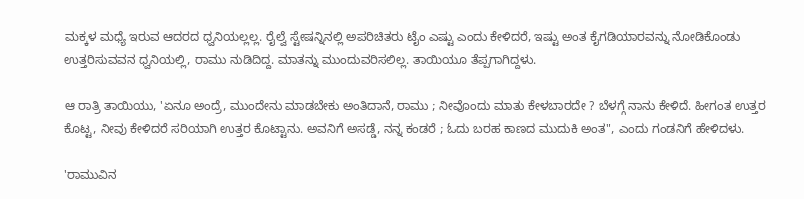ಮಕ್ಕಳ ಮಧ್ಯೆ ಇರುವ ಆದರದ ಧ್ವನಿಯಲ್ಲಲ್ಲ. ರೈಲ್ವೆ ಸ್ಟೇಷನ್ನಿನಲ್ಲಿ ಅಪರಿಚಿತರು ಟೈಂ ಎಷ್ಟು ಎಂದು ಕೇಳಿದರೆ, ಇಷ್ಟು ಅಂತ ಕೈಗಡಿಯಾರವನ್ನು ನೋಡಿಕೊಂಡು ಉತ್ತರಿಸುವವನ ಧ್ವನಿಯಲ್ಲಿ, ರಾಮು ನುಡಿದಿದ್ದ. ಮಾತನ್ನು ಮುಂದುವರಿಸಲಿಲ್ಲ. ತಾಯಿಯೂ ತೆಪ್ಪಗಾಗಿದ್ದಳು.

ಆ ರಾತ್ರಿ ತಾಯಿಯು, 'ಏನೂ ಅಂದ್ರೆ, ಮುಂದೇನು ಮಾಡಬೇಕು ಅಂತಿದಾನೆ, ರಾಮು ; ನೀವೊಂದು ಮಾತು ಕೇಳಬಾರದೇ ? ಬೆಳಗ್ಗೆ ನಾನು ಕೇಳಿದೆ. ಹೀಗಂತ ಉತ್ತರ ಕೊಟ್ಟ, ನೀವು ಕೇಳಿದರೆ ಸರಿಯಾಗಿ ಉತ್ತರ ಕೊಟ್ಟಾನು. ಅವನಿಗೆ ಅಸಡ್ಡೆ, ನನ್ನ ಕಂಡರೆ ; ಓದು ಬರಹ ಕಾಣದ ಮುದುಕಿ ಅಂತ", ಎಂದು ಗಂಡನಿಗೆ ಹೇಳಿದಳು.

'ರಾಮುವಿನ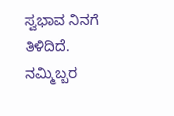ಸ್ವಭಾವ ನಿನಗೆ ತಿಳಿದಿದೆ. ನಮ್ಮಿಬ್ಬರ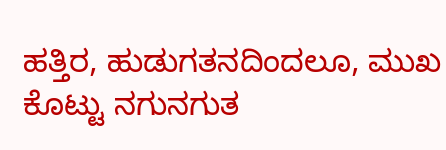ಹತ್ತಿರ, ಹುಡುಗತನದಿಂದಲೂ, ಮುಖ ಕೊಟ್ಟು ನಗುನಗುತ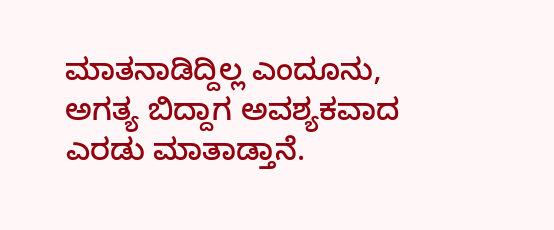ಮಾತನಾಡಿದ್ದಿಲ್ಲ ಎಂದೂನು, ಅಗತ್ಯ ಬಿದ್ದಾಗ ಅವಶ್ಯಕವಾದ ಎರಡು ಮಾತಾಡ್ತಾನೆ.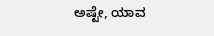ಅಷ್ಟೇ, ಯಾವ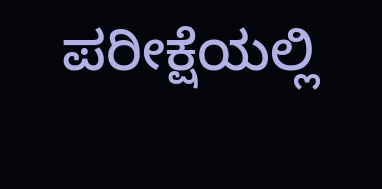ಪರೀಕ್ಷೆಯಲ್ಲಿ